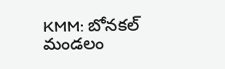KMM: బోనకల్ మండలం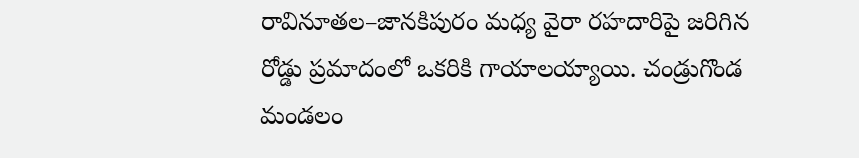రావినూతల–జానకిపురం మధ్య వైరా రహదారిపై జరిగిన రోడ్డు ప్రమాదంలో ఒకరికి గాయాలయ్యాయి. చండ్రుగొండ మండలం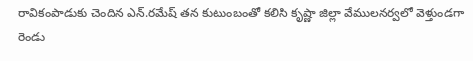రావికంపాడుకు చెందిన ఎన్.రమేష్ తన కుటుంబంతో కలిసి కృష్ణా జిల్లా వేములనర్వలో వెళ్తుండగా రెండు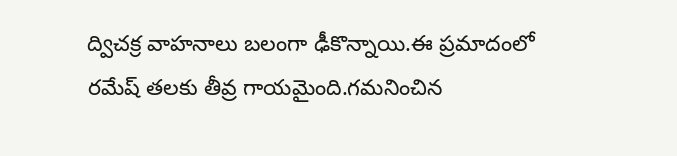ద్విచక్ర వాహనాలు బలంగా ఢీకొన్నాయి.ఈ ప్రమాదంలో రమేష్ తలకు తీవ్ర గాయమైంది.గమనించిన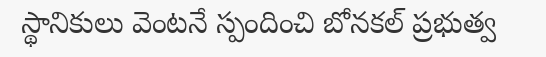స్థానికులు వెంటనే స్పందించి బోనకల్ ప్రభుత్వ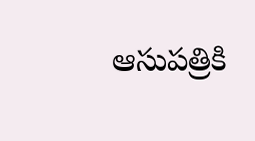ఆసుపత్రికి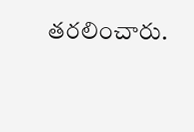తరలించారు.